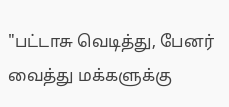"பட்டாசு வெடித்து, பேனர் வைத்து மக்களுக்கு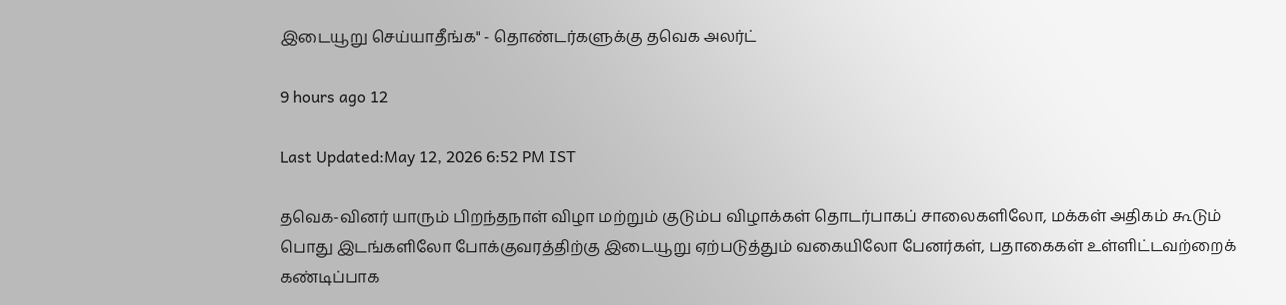இடையூறு செய்யாதீங்க" - தொண்டர்களுக்கு தவெக அலர்ட்

9 hours ago 12

Last Updated:May 12, 2026 6:52 PM IST

தவெக-வினர் யாரும் பிறந்தநாள் விழா மற்றும் குடும்ப விழாக்கள் தொடர்பாகப் சாலைகளிலோ, மக்கள் அதிகம் கூடும் பொது இடங்களிலோ போக்குவரத்திற்கு இடையூறு ஏற்படுத்தும் வகையிலோ பேனர்கள், பதாகைகள் உள்ளிட்டவற்றைக் கண்டிப்பாக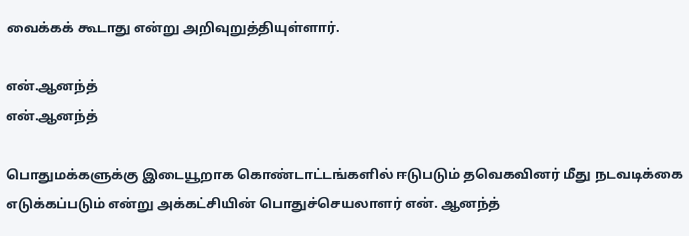வைக்கக் கூடாது என்று அறிவுறுத்தியுள்ளார்.

என்.ஆனந்த்
என்.ஆனந்த்

பொதுமக்களுக்கு இடையூறாக கொண்டாட்டங்களில் ஈடுபடும் தவெகவினர் மீது நடவடிக்கை எடுக்கப்படும் என்று அக்கட்சியின் பொதுச்செயலாளர் என். ஆனந்த்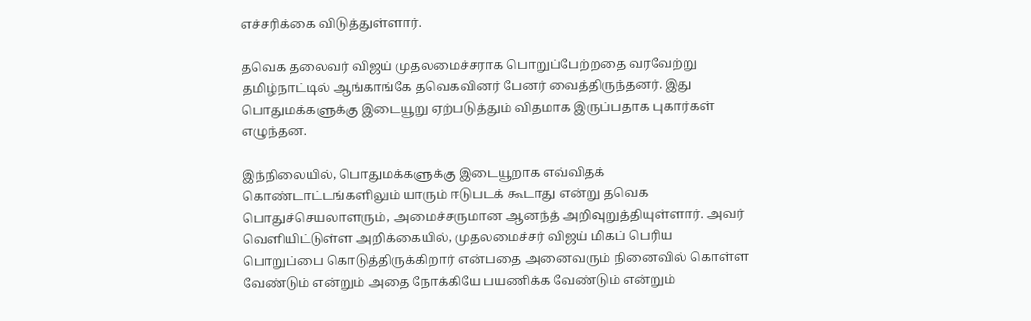எச்சரிக்கை விடுத்துள்ளார்.

தவெக தலைவர் விஜய் முதலமைச்சராக பொறுப்பேற்றதை வரவேற்று தமிழ்நாட்டில் ஆங்காங்கே தவெகவினர் பேனர் வைத்திருந்தனர். இது பொதுமக்களுக்கு இடையூறு ஏற்படுத்தும் விதமாக இருப்பதாக புகார்கள் எழுந்தன.

இந்நிலையில், பொதுமக்களுக்கு இடையூறாக எவ்விதக் கொண்டாட்டங்களிலும் யாரும் ஈடுபடக் கூடாது என்று தவெக பொதுச்செயலாளரும், அமைச்சருமான ஆனந்த் அறிவுறுத்தியுள்ளார். அவர் வெளியிட்டுள்ள அறிக்கையில், முதலமைச்சர் விஜய் மிகப் பெரிய பொறுப்பை கொடுத்திருக்கிறார் என்பதை அனைவரும் நினைவில் கொள்ள வேண்டும் என்றும் அதை நோக்கியே பயணிக்க வேண்டும் என்றும்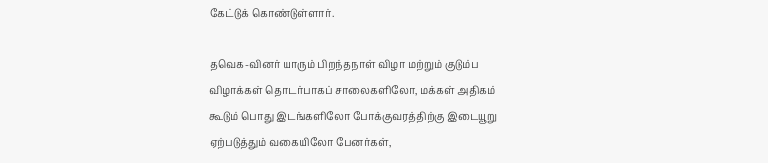கேட்டுக் கொண்டுள்ளார்.

தவெக-வினர் யாரும் பிறந்தநாள் விழா மற்றும் குடும்ப விழாக்கள் தொடர்பாகப் சாலைகளிலோ, மக்கள் அதிகம் கூடும் பொது இடங்களிலோ போக்குவரத்திற்கு இடையூறு ஏற்படுத்தும் வகையிலோ பேனர்கள்,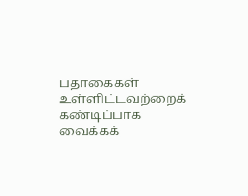பதாகைகள் உள்ளிட்டவற்றைக் கண்டிப்பாக வைக்கக்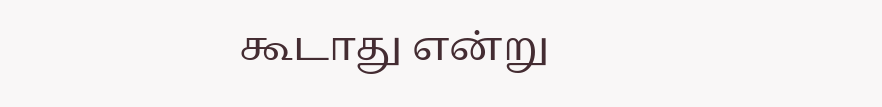கூடாது என்று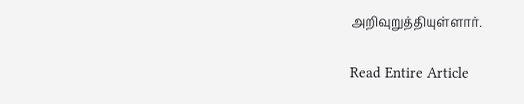அறிவுறுத்தியுள்ளார்.

Read Entire Article